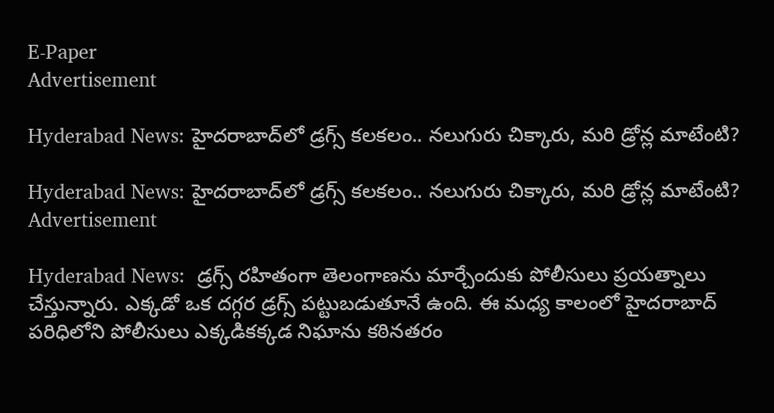E-Paper
Advertisement

Hyderabad News: హైదరాబాద్‌లో డ్రగ్స్ కలకలం.. నలుగురు చిక్కారు, మరి డ్రోన్ల మాటేంటి?

Hyderabad News: హైదరాబాద్‌లో డ్రగ్స్ కలకలం.. నలుగురు చిక్కారు, మరి డ్రోన్ల మాటేంటి?
Advertisement

Hyderabad News:  డ్రగ్స్ రహితంగా తెలంగాణను మార్చేందుకు పోలీసులు ప్రయత్నాలు చేస్తున్నారు. ఎక్కడో ఒక దగ్గర డ్రగ్స్ పట్టుబడుతూనే ఉంది. ఈ మధ్య కాలంలో హైదరాబాద్ పరిధిలోని పోలీసులు ఎక్కడికక్కడ నిఘాను కఠిన‌తరం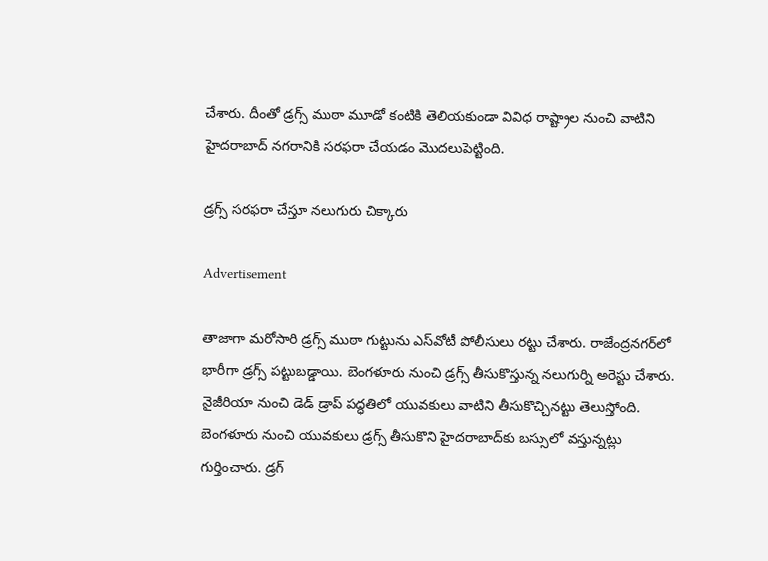చేశారు. దీంతో డ్రగ్స్ ముఠా మూడో కంటికి తెలియకుండా వివిధ రాష్ట్రాల నుంచి వాటిని హైదరాబాద్ నగరానికి సరఫరా చేయడం మొదలుపెట్టింది.

డ్రగ్స్ సరఫరా చేస్తూ నలుగురు చిక్కారు

Advertisement

తాజాగా మరోసారి డ్రగ్స్ ముఠా గుట్టును ఎస్‌వోటీ పోలీసులు రట్టు చేశారు. రాజేంద్రనగర్‌లో భారీగా డ్రగ్స్ పట్టుబడ్డాయి. బెంగళూరు నుంచి డ్రగ్స్ తీసుకొస్తున్న నలుగుర్ని అరెస్టు చేశారు. నైజీరియా నుంచి డెడ్ డ్రాప్ పద్ధతిలో యువకులు వాటిని తీసుకొచ్చినట్టు తెలుస్తోంది. బెంగళూరు నుంచి యువకులు డ్రగ్స్ తీసుకొని హైదరాబాద్‌కు బస్సులో వస్తున్నట్లు గుర్తించారు. డ్రగ్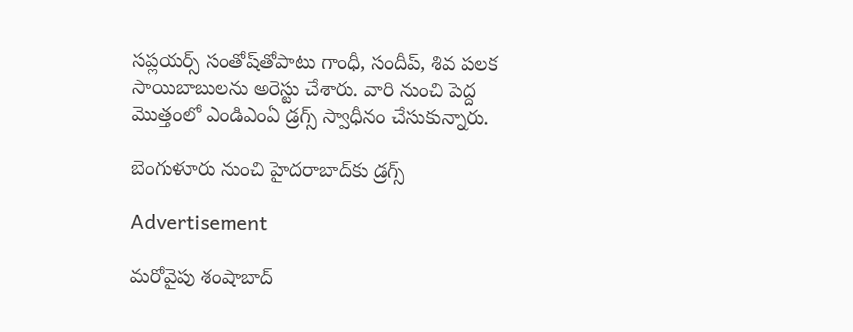సప్లయర్స్ సంతోష్‌తోపాటు గాంధీ, సందీప్, శివ పలక సాయిబాబు‌లను అరెస్టు చేశారు. వారి నుంచి పెద్ద మొత్తంలో ఎండిఎంఏ డ్రగ్స్ స్వాధీనం చేసుకున్నారు.

బెంగుళూరు నుంచి హైదరాబాద్‌కు డ్రగ్స్

Advertisement

మరోవైపు శంషాబాద్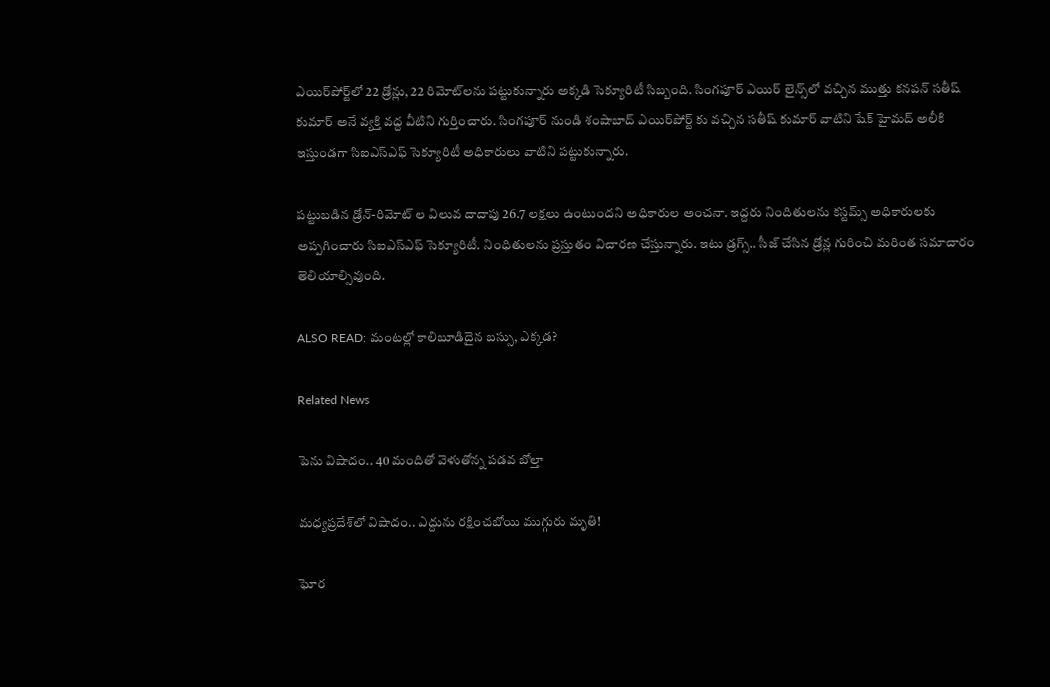ఎయిర్‌పోర్ట్‌లో 22 డ్రోన్లు, 22 రిమోట్‌లను పట్టుకున్నారు అక్కడి సెక్యూరిటీ సిబ్బంది. సింగపూర్ ఎయిర్ లైన్స్‌లో వచ్చిన ముత్తు కనపన్ సతీష్ కుమార్ అనే వ్యక్తి వద్ద వీటిని గుర్తించారు. సింగపూర్ నుండి శంషాబాద్ ఎయిర్‌పోర్ట్ కు వచ్చిన సతీష్ కుమార్ వాటిని షేక్ హైమద్ అలీకి ఇస్తుండగా సిఐఎస్ఎఫ్ సెక్యూరిటీ అధికారులు వాటిని పట్టుకున్నారు.

పట్టుబడిన డ్రోన్-రిమోట్ ల విలువ దాదాపు 26.7 లక్షలు ఉంటుందని అధికారుల అంచనా. ఇద్దరు నిందితులను కస్టమ్స్ అధికారులకు అప్పగించారు సిఐఎస్ఎఫ్ సెక్యూరిటీ. నింధితులను ప్రస్తుతం విచారణ చేస్తున్నారు. ఇటు డ్రగ్స్.. సీజ్ చేసిన డ్రోన్ల గురించి మరింత సమాచారం తెలియాల్సివుంది.

ALSO READ: మంటల్లో కాలిబూడిదైన బస్సు, ఎక్కడ?

Related News

పెను విషాదం.. 40 మందితో వెళుతోన్న ప‌డ‌వ బోల్తా

మధ్యప్రదేశ్‌లో విషాదం.. ఎద్దును రక్షించబోయి ముగ్గురు మృతి!

ఘోర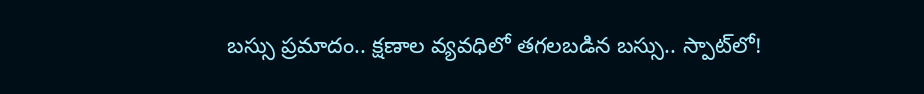బస్సు ప్రమాదం.. క్షణాల వ్యవధిలో తగలబడిన బస్సు.. స్పాట్‌లో!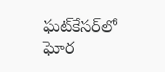ఘట్‌కేసర్‌లో ఘోర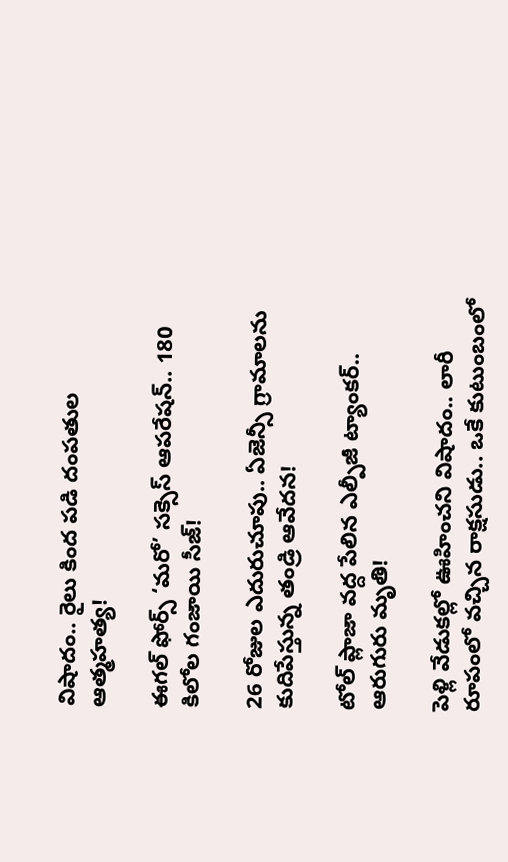విషాదం.. రైలు కింద పడి దంపతుల ఆత్మహత్య!

ఈగల్ ఫోర్స్ ‘మరో’ సక్సెస్ ఆపరేషన్.. 180 కిలోల గంజాయి సీజ్!

26 రోజుల ఎదురుచూపు.. ఏజెన్సీ గ్రామాలను కుదిపేస్తున్న తండ్రి ఆవేదన!

టోల్ ప్లాజా వద్ద పేలిన ఎల్పీజీ ట్యాంకర్.. ఆరుగురు మృతి!

పెళ్లి వేడుకల్లో ఊహించని విషాదం.. లారీ రూపంలో వచ్చిన రాక్షసుడు.. ఒకే కుటుంబంలో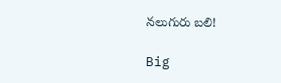నలుగురు బలి!

Big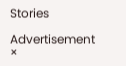Stories

Advertisement
×